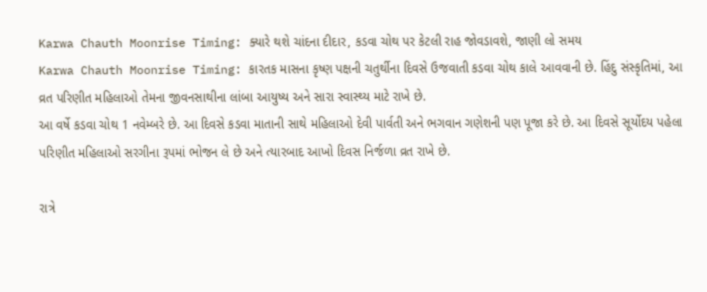Karwa Chauth Moonrise Timing: ક્યારે થશે ચાંદના દીદાર, કડવા ચોથ પર કેટલી રાહ જોવડાવશે, જાણી લો સમય
Karwa Chauth Moonrise Timing: કારતક માસના કૃષ્ણ પક્ષની ચતુર્થીના દિવસે ઉજવાતી કડવા ચોથ કાલે આવવાની છે. હિંદુ સંસ્કૃતિમાં, આ વ્રત પરિણીત મહિલાઓ તેમના જીવનસાથીના લાંબા આયુષ્ય અને સારા સ્વાસ્થ્ય માટે રાખે છે.
આ વર્ષે કડવા ચોથ 1 નવેમ્બરે છે. આ દિવસે કડવા માતાની સાથે મહિલાઓ દેવી પાર્વતી અને ભગવાન ગણેશની પણ પૂજા કરે છે. આ દિવસે સૂર્યોદય પહેલા પરિણીત મહિલાઓ સરગીના રૂપમાં ભોજન લે છે અને ત્યારબાદ આખો દિવસ નિર્જળા વ્રત રાખે છે.

રાત્રે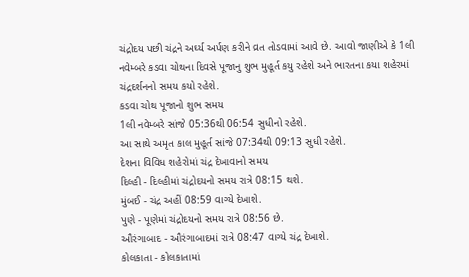ચંદ્રોદય પછી ચંદ્રને અર્ઘ્ય અર્પણ કરીને વ્રત તોડવામાં આવે છે. આવો જાણીએ કે 1લી નવેમ્બરે કડવા ચોથના દિવસે પૂજાનુ શુભ મુહૂર્ત કયુ રહેશે અને ભારતના કયા શહેરમાં ચંદ્રદર્શનનો સમય કયો રહેશે.
કડવા ચોથ પૂજાનો શુભ સમય
1લી નવેમ્બરે સાંજે 05:36થી 06:54 સુધીનો રહેશે.
આ સાથે અમૃત કાલ મુહૂર્ત સાંજે 07:34થી 09:13 સુધી રહેશે.
દેશના વિવિધ શહેરોમાં ચંદ્ર દેખાવાનો સમય
દિલ્હી - દિલ્હીમાં ચંદ્રોદયનો સમય રાત્રે 08:15 થશે.
મુંબઈ - ચંદ્ર અહીં 08:59 વાગ્યે દેખાશે.
પુણે - પૂણેમાં ચંદ્રોદયનો સમય રાત્રે 08:56 છે.
ઔરંગાબાદ - ઔરંગાબાદમાં રાત્રે 08:47 વાગ્યે ચંદ્ર દેખાશે.
કોલકાતા - કોલકાતામાં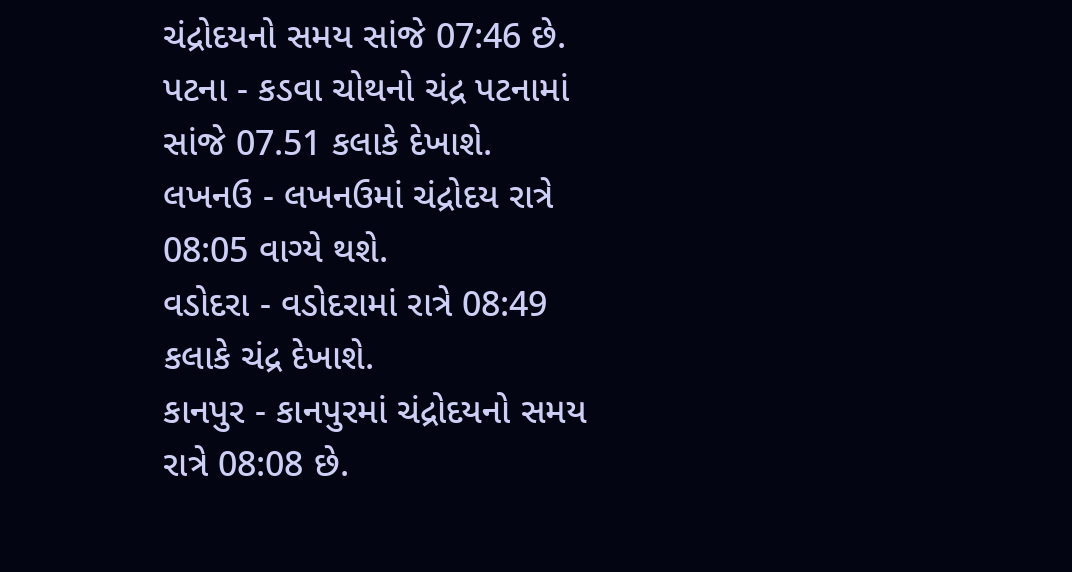ચંદ્રોદયનો સમય સાંજે 07:46 છે.
પટના - કડવા ચોથનો ચંદ્ર પટનામાં સાંજે 07.51 કલાકે દેખાશે.
લખનઉ - લખનઉમાં ચંદ્રોદય રાત્રે 08:05 વાગ્યે થશે.
વડોદરા - વડોદરામાં રાત્રે 08:49 કલાકે ચંદ્ર દેખાશે.
કાનપુર - કાનપુરમાં ચંદ્રોદયનો સમય રાત્રે 08:08 છે.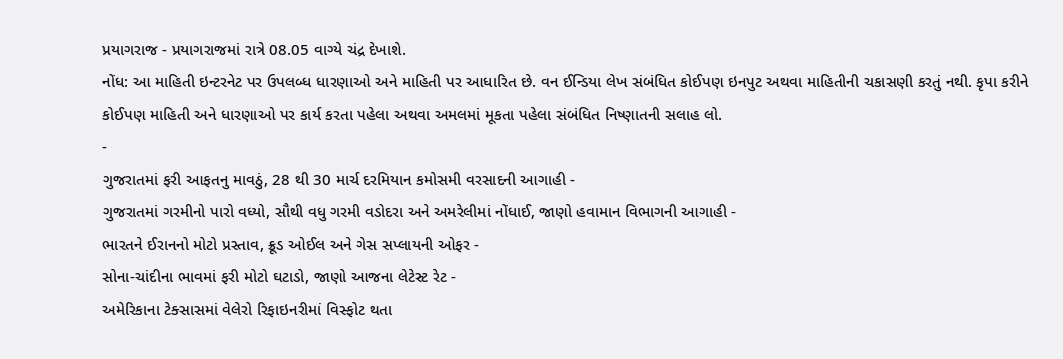પ્રયાગરાજ - પ્રયાગરાજમાં રાત્રે 08.05 વાગ્યે ચંદ્ર દેખાશે.
નોંધ: આ માહિતી ઇન્ટરનેટ પર ઉપલબ્ધ ધારણાઓ અને માહિતી પર આધારિત છે. વન ઈન્ડિયા લેખ સંબંધિત કોઈપણ ઇનપુટ અથવા માહિતીની ચકાસણી કરતું નથી. કૃપા કરીને કોઈપણ માહિતી અને ધારણાઓ પર કાર્ય કરતા પહેલા અથવા અમલમાં મૂકતા પહેલા સંબંધિત નિષ્ણાતની સલાહ લો.
-
ગુજરાતમાં ફરી આફતનુ માવઠું, 28 થી 30 માર્ચ દરમિયાન કમોસમી વરસાદની આગાહી -
ગુજરાતમાં ગરમીનો પારો વધ્યો, સૌથી વધુ ગરમી વડોદરા અને અમરેલીમાં નોંધાઈ, જાણો હવામાન વિભાગની આગાહી -
ભારતને ઈરાનનો મોટો પ્રસ્તાવ, ક્રૂડ ઓઈલ અને ગેસ સપ્લાયની ઓફર -
સોના-ચાંદીના ભાવમાં ફરી મોટો ઘટાડો, જાણો આજના લેટેસ્ટ રેટ -
અમેરિકાના ટેક્સાસમાં વેલેરો રિફાઇનરીમાં વિસ્ફોટ થતા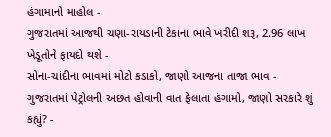હંગામાનો માહોલ -
ગુજરાતમાં આજથી ચણા-રાયડાની ટેકાના ભાવે ખરીદી શરૂ, 2.96 લાખ ખેડૂતોને ફાયદો થશે -
સોના-ચાંદીના ભાવમાં મોટો કડાકો, જાણો આજના તાજા ભાવ -
ગુજરાતમાં પેટ્રોલની અછત હોવાની વાત ફેલાતા હંગામો, જાણો સરકારે શું કહ્યું? -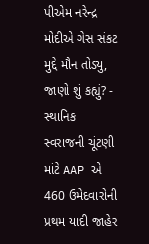પીએમ નરેન્દ્ર મોદીએ ગેસ સંકટ મુદ્દે મૌન તોડ્યુ, જાણો શું કહ્યું? -
સ્થાનિક સ્વરાજની ચૂંટણી માંટે AAP એ 460 ઉમેદવારોની પ્રથમ યાદી જાહેર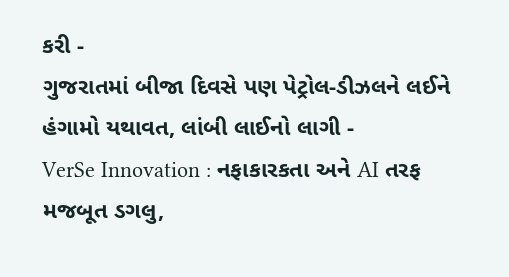કરી -
ગુજરાતમાં બીજા દિવસે પણ પેટ્રોલ-ડીઝલને લઈને હંગામો યથાવત, લાંબી લાઈનો લાગી -
VerSe Innovation : નફાકારકતા અને AI તરફ મજબૂત ડગલુ,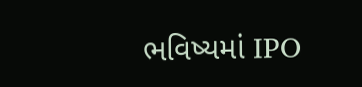ભવિષ્યમાં IPO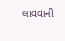લાવવાની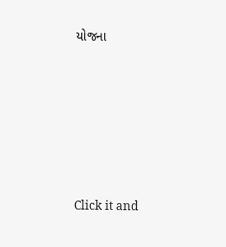યોજના








Click it and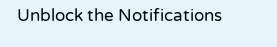Unblock the Notifications